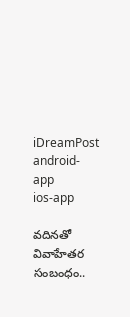iDreamPost
android-app
ios-app

వదినతో వివాహేతర సంబంధం..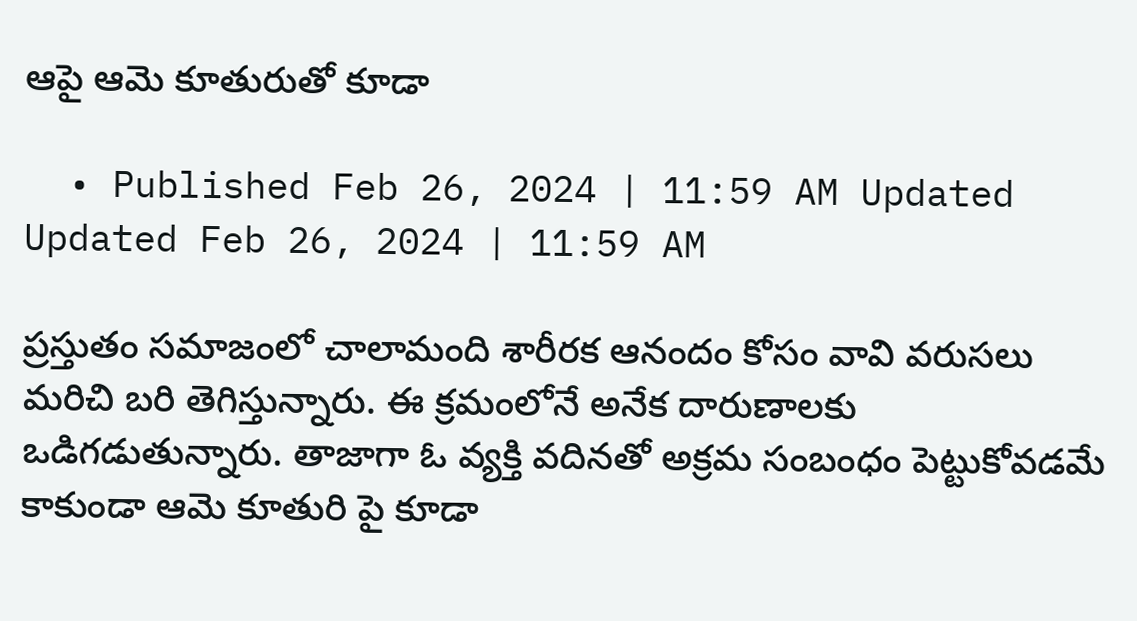ఆపై ఆమె కూతురుతో కూడా

  • Published Feb 26, 2024 | 11:59 AM Updated Updated Feb 26, 2024 | 11:59 AM

ప్రస్తుతం సమాజంలో చాలామంది శారీరక ఆనందం కోసం వావి వరుసలు మరిచి బరి తెగిస్తున్నారు. ఈ క్రమంలోనే అనేక దారుణాలకు ఒడిగడుతున్నారు. తాజాగా ఓ వ్యక్తి వదినతో అక్రమ సంబంధం పెట్టుకోవడమే కాకుండా ఆమె కూతురి పై కూడా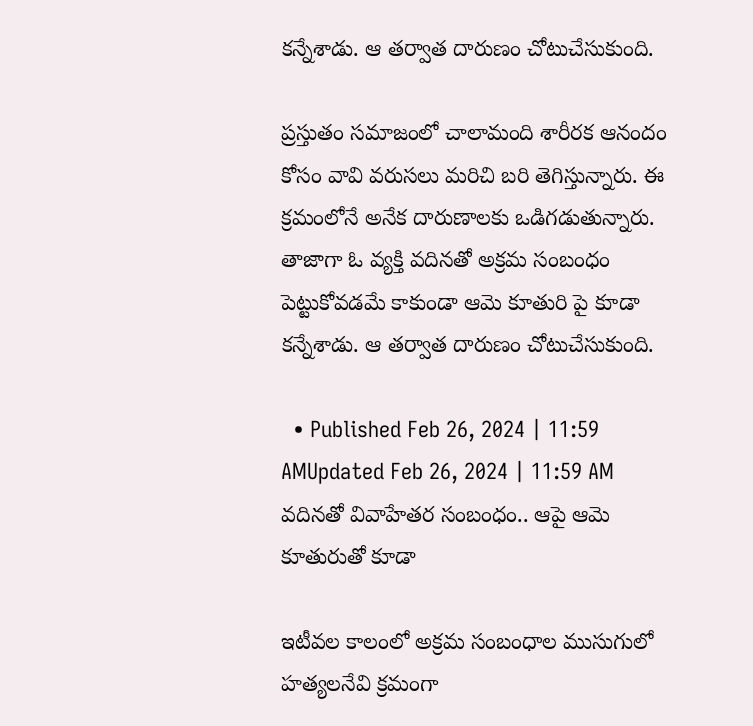కన్నేశాడు. ఆ తర్వాత దారుణం చోటుచేసుకుంది.

ప్రస్తుతం సమాజంలో చాలామంది శారీరక ఆనందం కోసం వావి వరుసలు మరిచి బరి తెగిస్తున్నారు. ఈ క్రమంలోనే అనేక దారుణాలకు ఒడిగడుతున్నారు. తాజాగా ఓ వ్యక్తి వదినతో అక్రమ సంబంధం పెట్టుకోవడమే కాకుండా ఆమె కూతురి పై కూడా కన్నేశాడు. ఆ తర్వాత దారుణం చోటుచేసుకుంది.

  • Published Feb 26, 2024 | 11:59 AMUpdated Feb 26, 2024 | 11:59 AM
వదినతో వివాహేతర సంబంధం.. ఆపై ఆమె కూతురుతో కూడా

ఇటీవల కాలంలో అక్రమ సంబంధాల ముసుగులో హత్యలనేవి క్రమంగా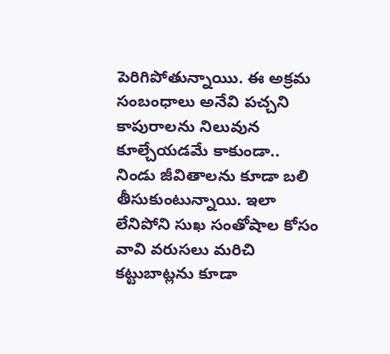పెరిగిపోతున్నాయిు. ఈ అక్రమ సంబంధాలు అనేవి పచ్చని కాపురాలను నిలువున కూల్చేయడమే కాకుండా.. నిండు జీవితాలను కూడా బలి తీసుకుంటున్నాయి. ఇలా లేనిపోని సుఖ సంతోషాల కోసం వావి వరుసలు మరిచి కట్టుబాట్లను కూడా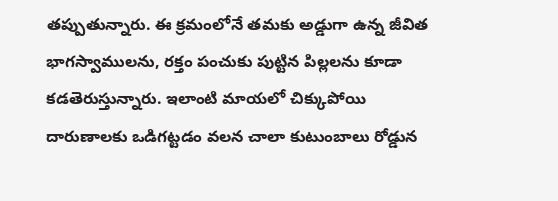తప్పుతున్నారు. ఈ క్రమంలోనే తమకు అడ్డుగా ఉన్న జీవిత భాగస్వాములను, రక్తం పంచుకు పుట్టిన పిల్లలను కూడా కడతెరుస్తున్నారు. ఇలాంటి మాయలో చిక్కుపోయి దారుణాలకు ఒడిగట్టడం వలన చాలా కుటుంబాలు రోడ్డున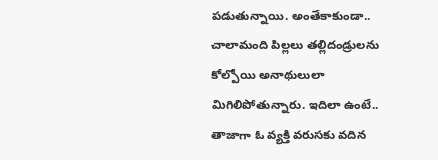పడుతున్నాయి. అంతేకాకుండా.. చాలామంది పిల్లలు తల్లిదండ్రులను కోల్పోయి అనాథులులా మిగిలిపోతున్నారు. ఇదిలా ఉంటే.. తాజాగా ఓ వ్యక్తి వరుసకు వదిన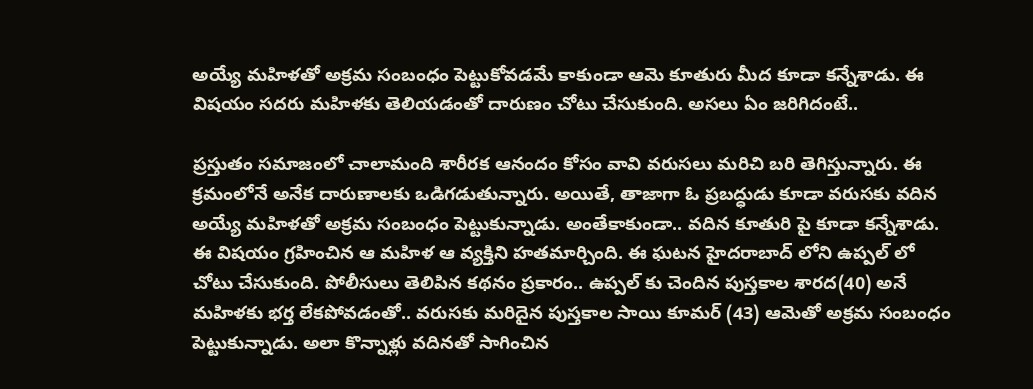అయ్యే మహిళతో అక్రమ సంబంధం పెట్టుకోవడమే కాకుండా ఆమె కూతురు మీద కూడా కన్నేశాడు. ఈ విషయం సదరు మహిళకు తెలియడంతో దారుణం చోటు చేసుకుంది. అసలు ఏం జరిగిదంటే..

ప్రస్తుతం సమాజంలో చాలామంది శారీరక ఆనందం కోసం వావి వరుసలు మరిచి బరి తెగిస్తున్నారు. ఈ క్రమంలోనే అనేక దారుణాలకు ఒడిగడుతున్నారు. అయితే, తాజాగా ఓ ప్రబద్ధుడు కూడా వరుసకు వదిన అయ్యే మహిళతో అక్రమ సంబంధం పెట్టుకున్నాడు. అంతేకాకుండా.. వదిన కూతురి పై కూడా కన్నేశాడు. ఈ విషయం గ్రహించిన ఆ మహిళ ఆ వ్యక్తిని హతమార్చింది. ఈ ఘటన హైదరాబాద్ లోని ఉప్పల్ లో చోటు చేసుకుంది. పోలీసులు తెలిపిన కథనం ప్రకారం.. ఉప్పల్ కు చెందిన పుస్తకాల శారద(40) అనే మహిళకు భర్త లేకపోవడంతో.. వరుసకు మరిదైన పుస్తకాల సాయి కూమర్ (43) ఆమెతో అక్రమ సంబంధం పెట్టుకున్నాడు. అలా కొన్నాళ్లు వదినతో సాగించిన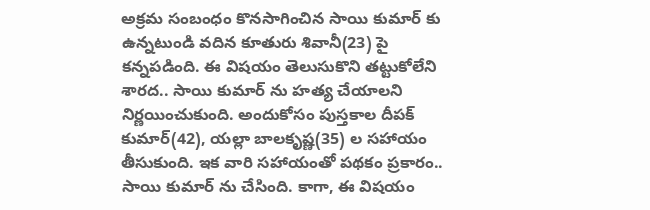అక్రమ సంబంధం కొనసాగించిన సాయి కుమార్ కు ఉన్నటుండి వదిన కూతురు శివానీ(23) పై కన్నపడింది. ఈ విషయం తెలుసుకొని తట్టుకోలేని శారద.. సాయి కుమార్ ను హత్య చేయాలని నిర్ణయించుకుంది. అందుకోసం పుస్తకాల దీపక్ కుమార్(42), యల్లా బాలకృష్ణ(35) ల సహాయం తీసుకుంది. ఇక వారి సహాయంతో పథకం ప్రకారం.. సాయి కుమార్ ను చేసింది. కాగా, ఈ విషయం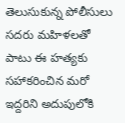తెలుసుకున్న పోలీసులు సదరు మహిళలతో పాటు ఈ హత్యకు సహాకరించిన మరో ఇద్దరిని అదుపులోకి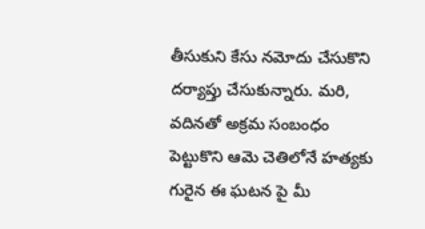తీసుకుని కేసు నమోదు చేసుకొని దర్యాప్తు చేసుకున్నారు. మరి, వదినతో అక్రమ సంబంధం పెట్టుకొని ఆమె చెతిలోనే హత్యకు గురైన ఈ ఘటన పై మీ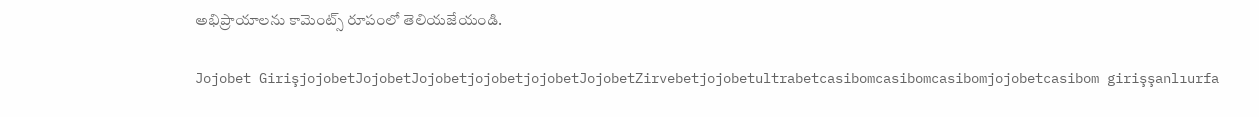అభిప్రాయాలను కామెంట్స్ రూపంలో తెలియజేయండి.

Jojobet GirişjojobetJojobetJojobetjojobetjojobetJojobetZirvebetjojobetultrabetcasibomcasibomcasibomjojobetcasibom girişşanlıurfa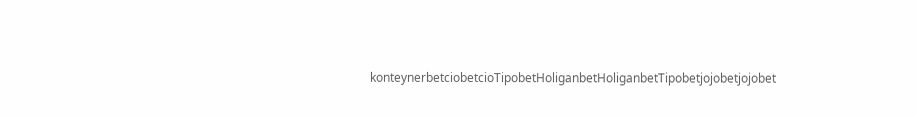konteynerbetciobetcioTipobetHoliganbetHoliganbetTipobetjojobetjojobet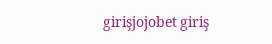girişjojobet giriş